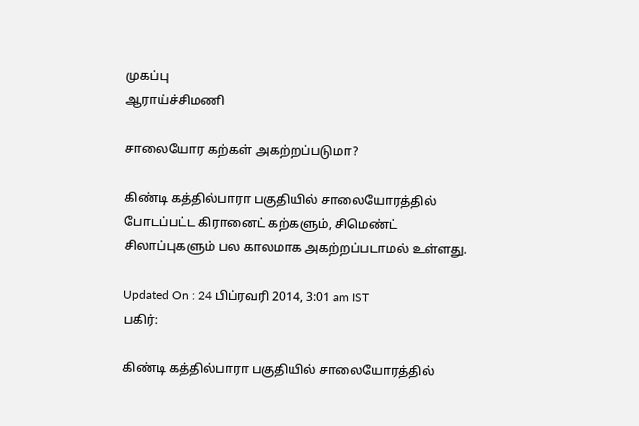முகப்பு
ஆராய்ச்சிமணி

சாலையோர கற்கள் அகற்றப்படுமா?

கிண்டி கத்தில்பாரா பகுதியில் சாலையோரத்தில் போடப்பட்ட கிரானைட் கற்களும், சிமெண்ட் சிலாப்புகளும் பல காலமாக அகற்றப்படாமல் உள்ளது.

Updated On : 24 பிப்ரவரி 2014, 3:01 am IST
பகிர்:

கிண்டி கத்தில்பாரா பகுதியில் சாலையோரத்தில்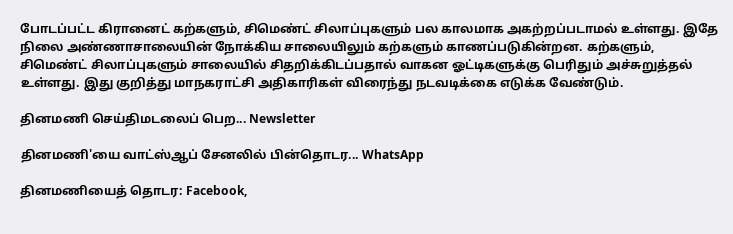போடப்பட்ட கிரானைட் கற்களும், சிமெண்ட் சிலாப்புகளும் பல காலமாக அகற்றப்படாமல் உள்ளது. இதே நிலை அண்ணாசாலையின் நோக்கிய சாலையிலும் கற்களும் காணப்படுகின்றன. கற்களும், சிமெண்ட் சிலாப்புகளும் சாலையில் சிதறிக்கிடப்பதால் வாகன ஓட்டிகளுக்கு பெரிதும் அச்சுறுத்தல் உள்ளது. இது குறித்து மாநகராட்சி அதிகாரிகள் விரைந்து நடவடிக்கை எடுக்க வேண்டும்.

தினமணி செய்திமடலைப் பெற... Newsletter

தினமணி'யை வாட்ஸ்ஆப் சேனலில் பின்தொடர... WhatsApp

தினமணியைத் தொடர: Facebook,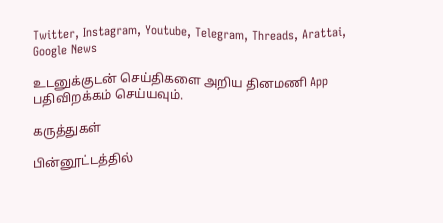Twitter, Instagram, Youtube, Telegram, Threads, Arattai, Google News

உடனுக்குடன் செய்திகளை அறிய தினமணி App பதிவிறக்கம் செய்யவும்.

கருத்துகள்

பின்னூட்டத்தில்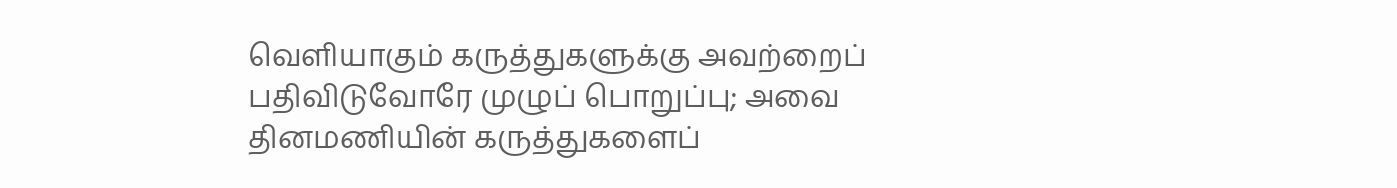வெளியாகும் கருத்துகளுக்கு அவற்றைப் பதிவிடுவோரே முழுப் பொறுப்பு; அவை தினமணியின் கருத்துகளைப்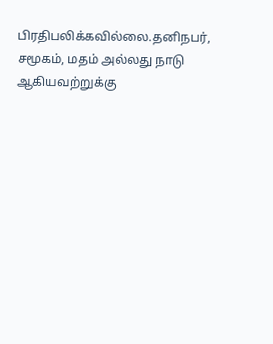பிரதிபலிக்கவில்லை.தனிநபர், சமூகம், மதம் அல்லது நாடு ஆகியவற்றுக்கு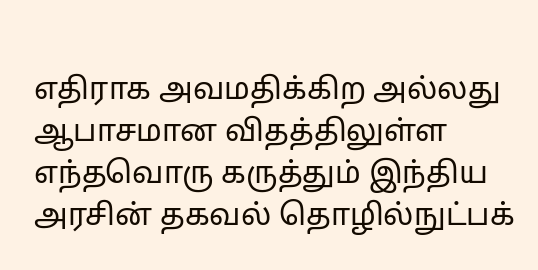எதிராக அவமதிக்கிற அல்லது ஆபாசமான விதத்திலுள்ள எந்தவொரு கருத்தும் இந்திய அரசின் தகவல் தொழில்நுட்பக்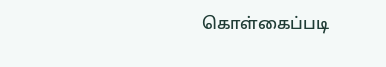கொள்கைப்படி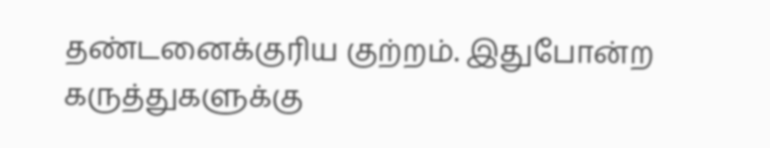தண்டனைக்குரிய குற்றம். இதுபோன்ற கருத்துகளுக்கு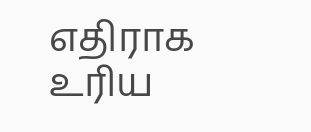எதிராக உரிய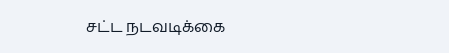சட்ட நடவடிக்கை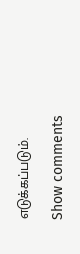எடுக்கப்படும்.

Show comments